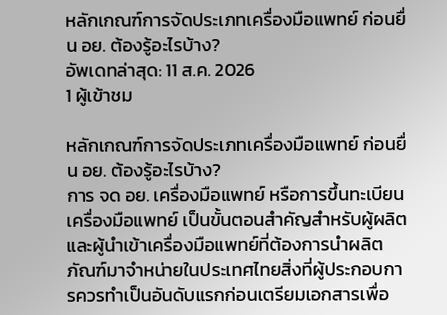หลักเกณฑ์การจัดประเภทเครื่องมือแพทย์ ก่อนยื่น อย. ต้องรู้อะไรบ้าง?
อัพเดทล่าสุด: 11 ส.ค. 2026
1 ผู้เข้าชม

หลักเกณฑ์การจัดประเภทเครื่องมือแพทย์ ก่อนยื่น อย. ต้องรู้อะไรบ้าง?
การ จด อย. เครื่องมือแพทย์ หรือการขึ้นทะเบียนเครื่องมือแพทย์ เป็นขั้นตอนสำคัญสำหรับผู้ผลิตและผู้นำเข้าเครื่องมือแพทย์ที่ต้องการนำผลิตภัณฑ์มาจำหน่ายในประเทศไทยสิ่งที่ผู้ประกอบการควรทำเป็นอันดับแรกก่อนเตรียมเอกสารเพื่อ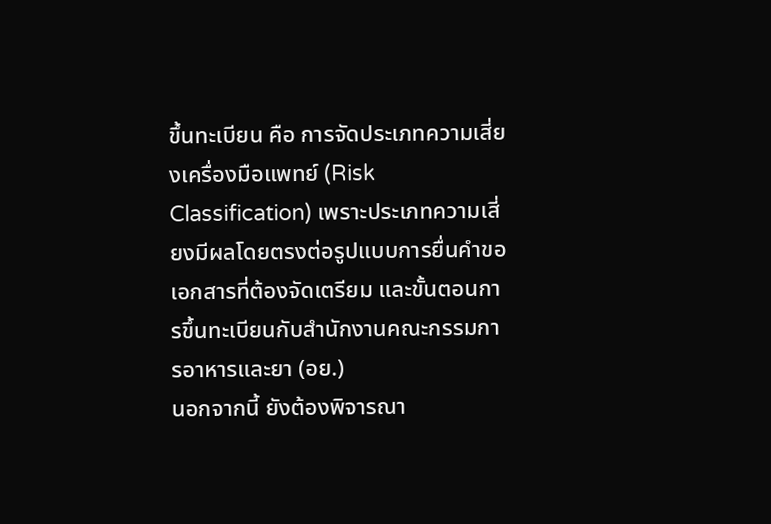ขึ้นทะเบียน คือ การจัดประเภทความเสี่ยงเครื่องมือแพทย์ (Risk Classification) เพราะประเภทความเสี่ยงมีผลโดยตรงต่อรูปแบบการยื่นคำขอ เอกสารที่ต้องจัดเตรียม และขั้นตอนการขึ้นทะเบียนกับสำนักงานคณะกรรมการอาหารและยา (อย.)
นอกจากนี้ ยังต้องพิจารณา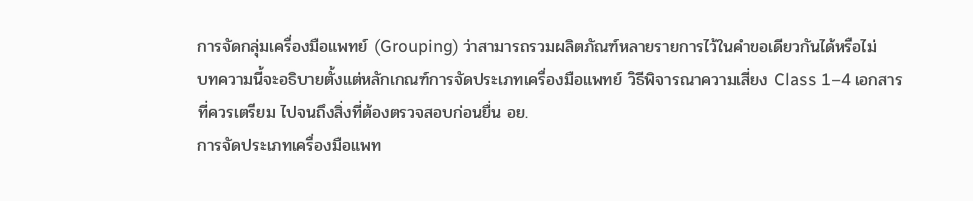การจัดกลุ่มเครื่องมือแพทย์ (Grouping) ว่าสามารถรวมผลิตภัณฑ์หลายรายการไว้ในคำขอเดียวกันได้หรือไม่
บทความนี้จะอธิบายตั้งแต่หลักเกณฑ์การจัดประเภทเครื่องมือแพทย์ วิธีพิจารณาความเสี่ยง Class 1–4 เอกสารที่ควรเตรียม ไปจนถึงสิ่งที่ต้องตรวจสอบก่อนยื่น อย.
การจัดประเภทเครื่องมือแพท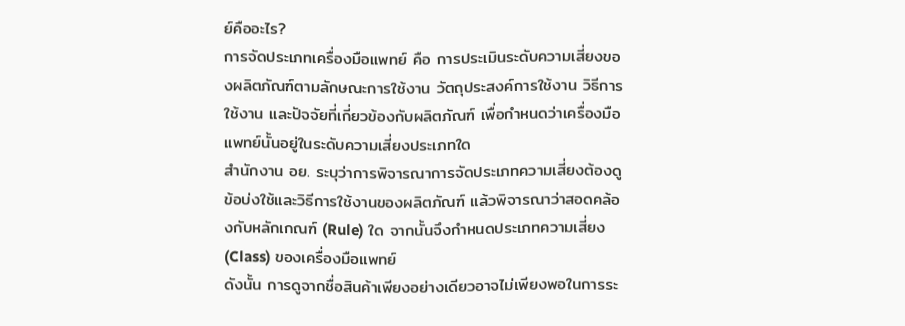ย์คืออะไร?
การจัดประเภทเครื่องมือแพทย์ คือ การประเมินระดับความเสี่ยงของผลิตภัณฑ์ตามลักษณะการใช้งาน วัตถุประสงค์การใช้งาน วิธีการใช้งาน และปัจจัยที่เกี่ยวข้องกับผลิตภัณฑ์ เพื่อกำหนดว่าเครื่องมือแพทย์นั้นอยู่ในระดับความเสี่ยงประเภทใด
สำนักงาน อย. ระบุว่าการพิจารณาการจัดประเภทความเสี่ยงต้องดู ข้อบ่งใช้และวิธีการใช้งานของผลิตภัณฑ์ แล้วพิจารณาว่าสอดคล้องกับหลักเกณฑ์ (Rule) ใด จากนั้นจึงกำหนดประเภทความเสี่ยง (Class) ของเครื่องมือแพทย์
ดังนั้น การดูจากชื่อสินค้าเพียงอย่างเดียวอาจไม่เพียงพอในการระ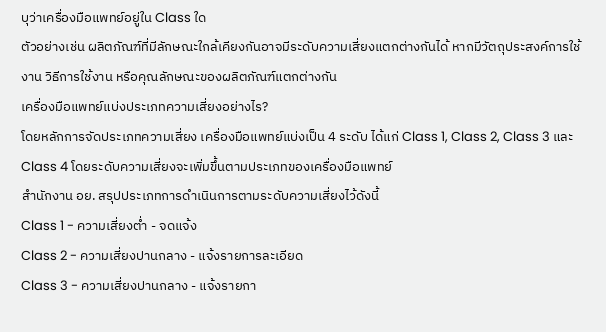บุว่าเครื่องมือแพทย์อยู่ใน Class ใด
ตัวอย่างเช่น ผลิตภัณฑ์ที่มีลักษณะใกล้เคียงกันอาจมีระดับความเสี่ยงแตกต่างกันได้ หากมีวัตถุประสงค์การใช้งาน วิธีการใช้งาน หรือคุณลักษณะของผลิตภัณฑ์แตกต่างกัน
เครื่องมือแพทย์แบ่งประเภทความเสี่ยงอย่างไร?
โดยหลักการจัดประเภทความเสี่ยง เครื่องมือแพทย์แบ่งเป็น 4 ระดับ ได้แก่ Class 1, Class 2, Class 3 และ Class 4 โดยระดับความเสี่ยงจะเพิ่มขึ้นตามประเภทของเครื่องมือแพทย์
สำนักงาน อย. สรุปประเภทการดำเนินการตามระดับความเสี่ยงไว้ดังนี้
Class 1 - ความเสี่ยงต่ำ - จดแจ้ง
Class 2 - ความเสี่ยงปานกลาง - แจ้งรายการละเอียด
Class 3 - ความเสี่ยงปานกลาง - แจ้งรายกา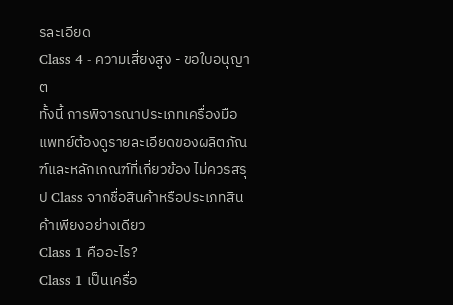รละเอียด
Class 4 - ความเสี่ยงสูง - ขอใบอนุญาต
ทั้งนี้ การพิจารณาประเภทเครื่องมือแพทย์ต้องดูรายละเอียดของผลิตภัณฑ์และหลักเกณฑ์ที่เกี่ยวข้อง ไม่ควรสรุป Class จากชื่อสินค้าหรือประเภทสินค้าเพียงอย่างเดียว
Class 1 คืออะไร?
Class 1 เป็นเครื่อ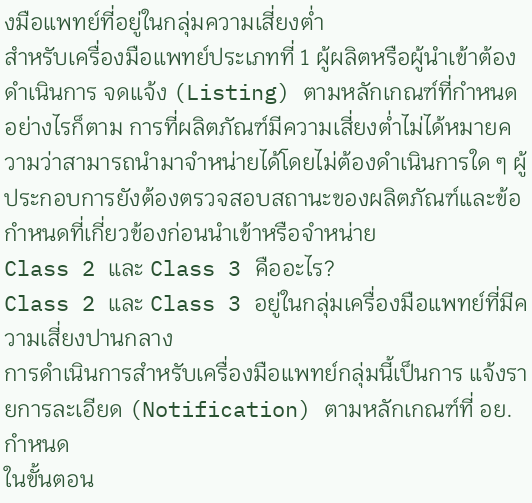งมือแพทย์ที่อยู่ในกลุ่มความเสี่ยงต่ำ
สำหรับเครื่องมือแพทย์ประเภทที่ 1 ผู้ผลิตหรือผู้นำเข้าต้องดำเนินการ จดแจ้ง (Listing) ตามหลักเกณฑ์ที่กำหนด อย่างไรก็ตาม การที่ผลิตภัณฑ์มีความเสี่ยงต่ำไม่ได้หมายความว่าสามารถนำมาจำหน่ายได้โดยไม่ต้องดำเนินการใด ๆ ผู้ประกอบการยังต้องตรวจสอบสถานะของผลิตภัณฑ์และข้อกำหนดที่เกี่ยวข้องก่อนนำเข้าหรือจำหน่าย
Class 2 และ Class 3 คืออะไร?
Class 2 และ Class 3 อยู่ในกลุ่มเครื่องมือแพทย์ที่มีความเสี่ยงปานกลาง
การดำเนินการสำหรับเครื่องมือแพทย์กลุ่มนี้เป็นการ แจ้งรายการละเอียด (Notification) ตามหลักเกณฑ์ที่ อย. กำหนด
ในขั้นตอน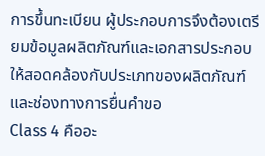การขึ้นทะเบียน ผู้ประกอบการจึงต้องเตรียมข้อมูลผลิตภัณฑ์และเอกสารประกอบให้สอดคล้องกับประเภทของผลิตภัณฑ์และช่องทางการยื่นคำขอ
Class 4 คืออะ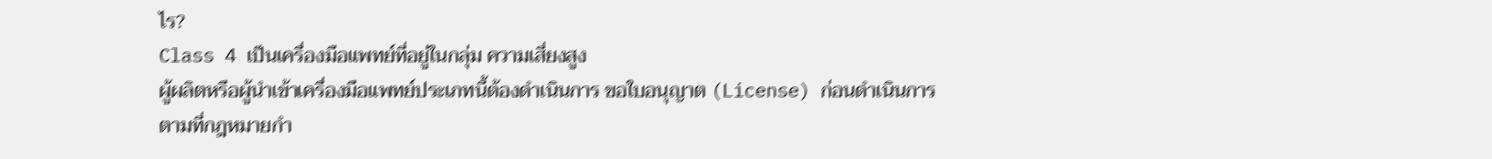ไร?
Class 4 เป็นเครื่องมือแพทย์ที่อยู่ในกลุ่ม ความเสี่ยงสูง
ผู้ผลิตหรือผู้นำเข้าเครื่องมือแพทย์ประเภทนี้ต้องดำเนินการ ขอใบอนุญาต (License) ก่อนดำเนินการตามที่กฎหมายกำ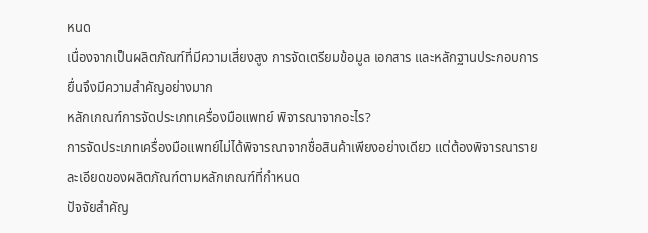หนด
เนื่องจากเป็นผลิตภัณฑ์ที่มีความเสี่ยงสูง การจัดเตรียมข้อมูล เอกสาร และหลักฐานประกอบการยื่นจึงมีความสำคัญอย่างมาก
หลักเกณฑ์การจัดประเภทเครื่องมือแพทย์ พิจารณาจากอะไร?
การจัดประเภทเครื่องมือแพทย์ไม่ได้พิจารณาจากชื่อสินค้าเพียงอย่างเดียว แต่ต้องพิจารณารายละเอียดของผลิตภัณฑ์ตามหลักเกณฑ์ที่กำหนด
ปัจจัยสำคัญ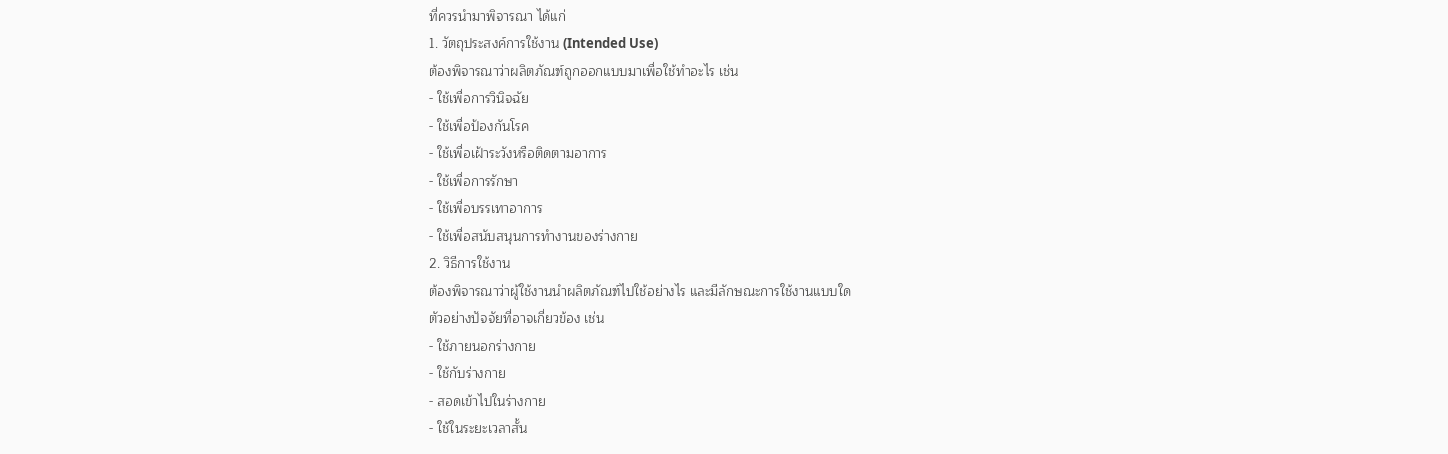ที่ควรนำมาพิจารณา ได้แก่
1. วัตถุประสงค์การใช้งาน (Intended Use)
ต้องพิจารณาว่าผลิตภัณฑ์ถูกออกแบบมาเพื่อใช้ทำอะไร เช่น
- ใช้เพื่อการวินิจฉัย
- ใช้เพื่อป้องกันโรค
- ใช้เพื่อเฝ้าระวังหรือติดตามอาการ
- ใช้เพื่อการรักษา
- ใช้เพื่อบรรเทาอาการ
- ใช้เพื่อสนับสนุนการทำงานของร่างกาย
2. วิธีการใช้งาน
ต้องพิจารณาว่าผู้ใช้งานนำผลิตภัณฑ์ไปใช้อย่างไร และมีลักษณะการใช้งานแบบใด
ตัวอย่างปัจจัยที่อาจเกี่ยวข้อง เช่น
- ใช้ภายนอกร่างกาย
- ใช้กับร่างกาย
- สอดเข้าไปในร่างกาย
- ใช้ในระยะเวลาสั้น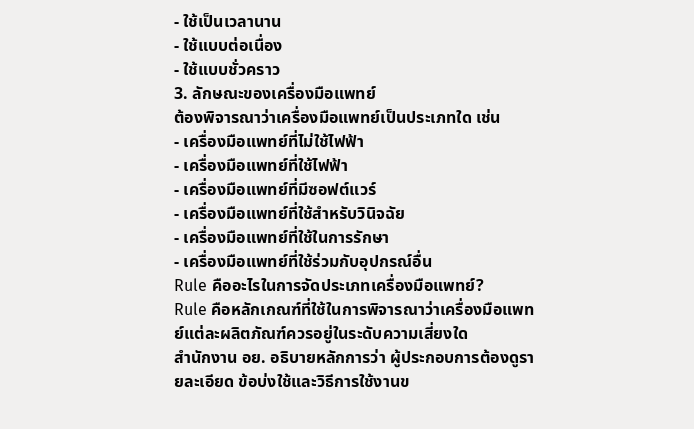- ใช้เป็นเวลานาน
- ใช้แบบต่อเนื่อง
- ใช้แบบชั่วคราว
3. ลักษณะของเครื่องมือแพทย์
ต้องพิจารณาว่าเครื่องมือแพทย์เป็นประเภทใด เช่น
- เครื่องมือแพทย์ที่ไม่ใช้ไฟฟ้า
- เครื่องมือแพทย์ที่ใช้ไฟฟ้า
- เครื่องมือแพทย์ที่มีซอฟต์แวร์
- เครื่องมือแพทย์ที่ใช้สำหรับวินิจฉัย
- เครื่องมือแพทย์ที่ใช้ในการรักษา
- เครื่องมือแพทย์ที่ใช้ร่วมกับอุปกรณ์อื่น
Rule คืออะไรในการจัดประเภทเครื่องมือแพทย์?
Rule คือหลักเกณฑ์ที่ใช้ในการพิจารณาว่าเครื่องมือแพทย์แต่ละผลิตภัณฑ์ควรอยู่ในระดับความเสี่ยงใด
สำนักงาน อย. อธิบายหลักการว่า ผู้ประกอบการต้องดูรายละเอียด ข้อบ่งใช้และวิธีการใช้งานข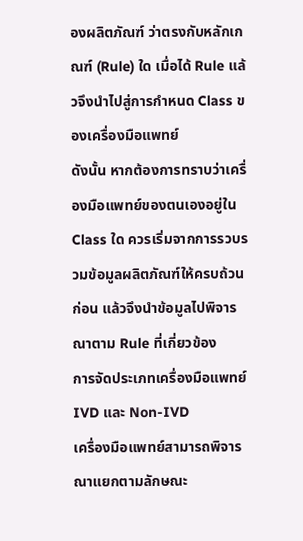องผลิตภัณฑ์ ว่าตรงกับหลักเกณฑ์ (Rule) ใด เมื่อได้ Rule แล้วจึงนำไปสู่การกำหนด Class ของเครื่องมือแพทย์
ดังนั้น หากต้องการทราบว่าเครื่องมือแพทย์ของตนเองอยู่ใน Class ใด ควรเริ่มจากการรวบรวมข้อมูลผลิตภัณฑ์ให้ครบถ้วนก่อน แล้วจึงนำข้อมูลไปพิจารณาตาม Rule ที่เกี่ยวข้อง
การจัดประเภทเครื่องมือแพทย์ IVD และ Non-IVD
เครื่องมือแพทย์สามารถพิจารณาแยกตามลักษณะ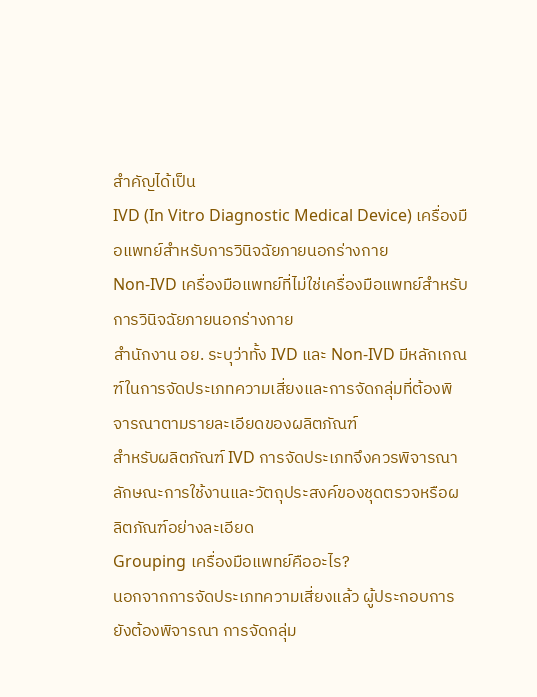สำคัญได้เป็น
IVD (In Vitro Diagnostic Medical Device) เครื่องมือแพทย์สำหรับการวินิจฉัยภายนอกร่างกาย
Non-IVD เครื่องมือแพทย์ที่ไม่ใช่เครื่องมือแพทย์สำหรับการวินิจฉัยภายนอกร่างกาย
สำนักงาน อย. ระบุว่าทั้ง IVD และ Non-IVD มีหลักเกณฑ์ในการจัดประเภทความเสี่ยงและการจัดกลุ่มที่ต้องพิจารณาตามรายละเอียดของผลิตภัณฑ์
สำหรับผลิตภัณฑ์ IVD การจัดประเภทจึงควรพิจารณาลักษณะการใช้งานและวัตถุประสงค์ของชุดตรวจหรือผลิตภัณฑ์อย่างละเอียด
Grouping เครื่องมือแพทย์คืออะไร?
นอกจากการจัดประเภทความเสี่ยงแล้ว ผู้ประกอบการยังต้องพิจารณา การจัดกลุ่ม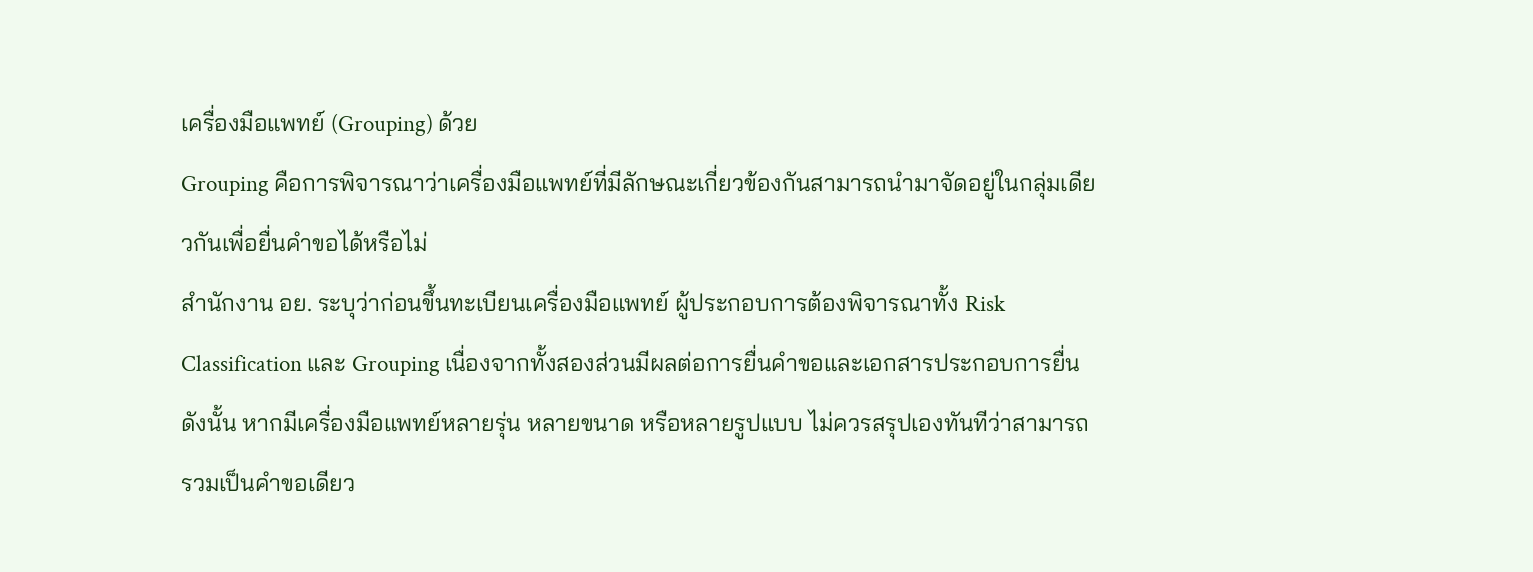เครื่องมือแพทย์ (Grouping) ด้วย
Grouping คือการพิจารณาว่าเครื่องมือแพทย์ที่มีลักษณะเกี่ยวข้องกันสามารถนำมาจัดอยู่ในกลุ่มเดียวกันเพื่อยื่นคำขอได้หรือไม่
สำนักงาน อย. ระบุว่าก่อนขึ้นทะเบียนเครื่องมือแพทย์ ผู้ประกอบการต้องพิจารณาทั้ง Risk Classification และ Grouping เนื่องจากทั้งสองส่วนมีผลต่อการยื่นคำขอและเอกสารประกอบการยื่น
ดังนั้น หากมีเครื่องมือแพทย์หลายรุ่น หลายขนาด หรือหลายรูปแบบ ไม่ควรสรุปเองทันทีว่าสามารถรวมเป็นคำขอเดียว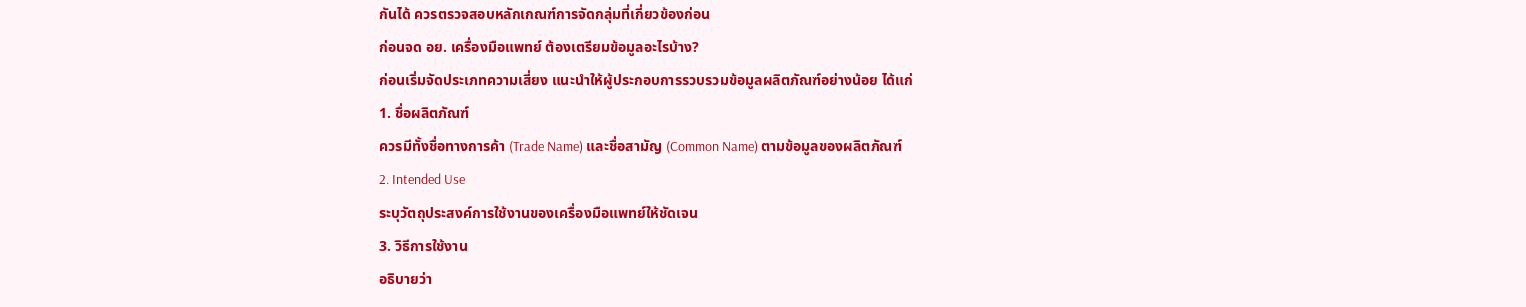กันได้ ควรตรวจสอบหลักเกณฑ์การจัดกลุ่มที่เกี่ยวข้องก่อน
ก่อนจด อย. เครื่องมือแพทย์ ต้องเตรียมข้อมูลอะไรบ้าง?
ก่อนเริ่มจัดประเภทความเสี่ยง แนะนำให้ผู้ประกอบการรวบรวมข้อมูลผลิตภัณฑ์อย่างน้อย ได้แก่
1. ชื่อผลิตภัณฑ์
ควรมีทั้งชื่อทางการค้า (Trade Name) และชื่อสามัญ (Common Name) ตามข้อมูลของผลิตภัณฑ์
2. Intended Use
ระบุวัตถุประสงค์การใช้งานของเครื่องมือแพทย์ให้ชัดเจน
3. วิธีการใช้งาน
อธิบายว่า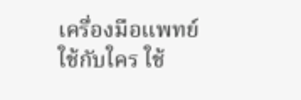เครื่องมือแพทย์ใช้กับใคร ใช้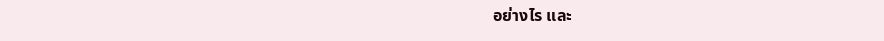อย่างไร และ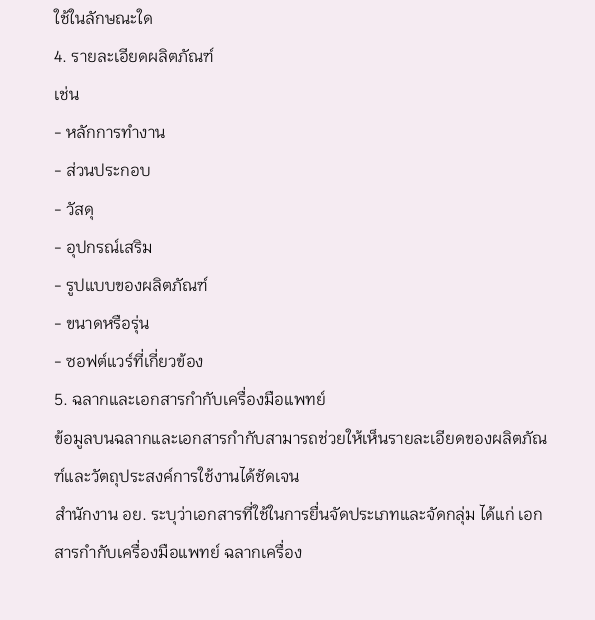ใช้ในลักษณะใด
4. รายละเอียดผลิตภัณฑ์
เช่น
- หลักการทำงาน
- ส่วนประกอบ
- วัสดุ
- อุปกรณ์เสริม
- รูปแบบของผลิตภัณฑ์
- ขนาดหรือรุ่น
- ซอฟต์แวร์ที่เกี่ยวข้อง
5. ฉลากและเอกสารกำกับเครื่องมือแพทย์
ข้อมูลบนฉลากและเอกสารกำกับสามารถช่วยให้เห็นรายละเอียดของผลิตภัณฑ์และวัตถุประสงค์การใช้งานได้ชัดเจน
สำนักงาน อย. ระบุว่าเอกสารที่ใช้ในการยื่นจัดประเภทและจัดกลุ่ม ได้แก่ เอกสารกำกับเครื่องมือแพทย์ ฉลากเครื่อง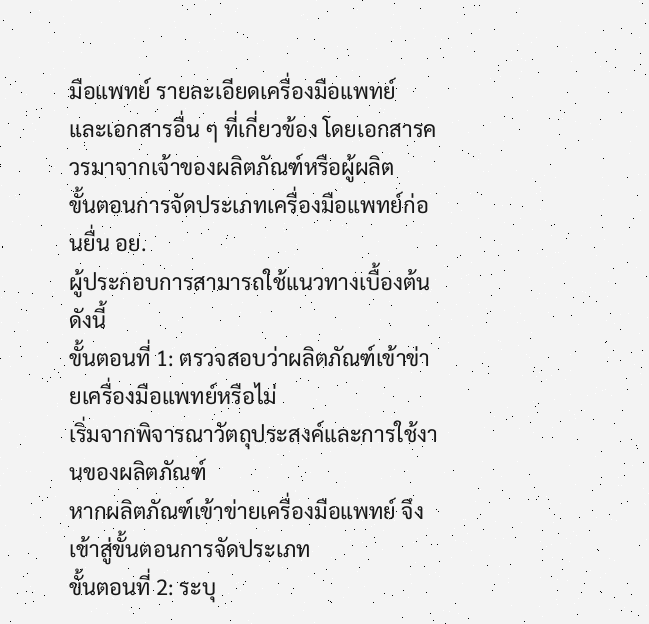มือแพทย์ รายละเอียดเครื่องมือแพทย์ และเอกสารอื่น ๆ ที่เกี่ยวข้อง โดยเอกสารควรมาจากเจ้าของผลิตภัณฑ์หรือผู้ผลิต
ขั้นตอนการจัดประเภทเครื่องมือแพทย์ก่อนยื่น อย.
ผู้ประกอบการสามารถใช้แนวทางเบื้องต้นดังนี้
ขั้นตอนที่ 1: ตรวจสอบว่าผลิตภัณฑ์เข้าข่ายเครื่องมือแพทย์หรือไม่
เริ่มจากพิจารณาวัตถุประสงค์และการใช้งานของผลิตภัณฑ์
หากผลิตภัณฑ์เข้าข่ายเครื่องมือแพทย์ จึงเข้าสู่ขั้นตอนการจัดประเภท
ขั้นตอนที่ 2: ระบุ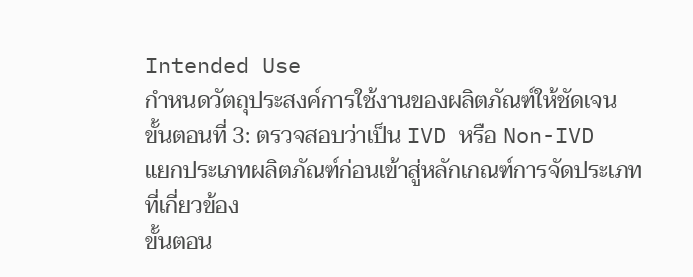Intended Use
กำหนดวัตถุประสงค์การใช้งานของผลิตภัณฑ์ให้ชัดเจน
ขั้นตอนที่ 3: ตรวจสอบว่าเป็น IVD หรือ Non-IVD
แยกประเภทผลิตภัณฑ์ก่อนเข้าสู่หลักเกณฑ์การจัดประเภทที่เกี่ยวข้อง
ขั้นตอน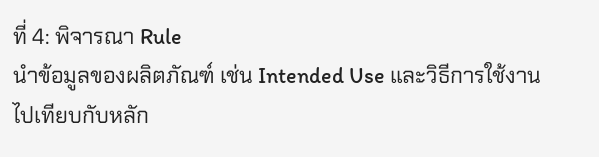ที่ 4: พิจารณา Rule
นำข้อมูลของผลิตภัณฑ์ เช่น Intended Use และวิธีการใช้งาน ไปเทียบกับหลัก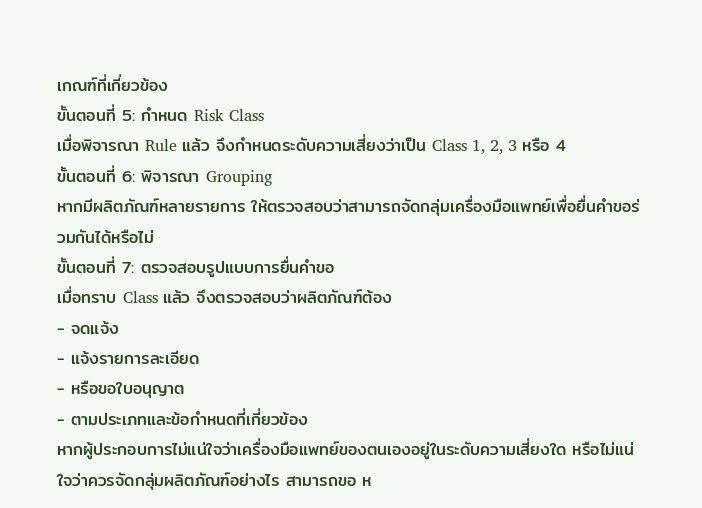เกณฑ์ที่เกี่ยวข้อง
ขั้นตอนที่ 5: กำหนด Risk Class
เมื่อพิจารณา Rule แล้ว จึงกำหนดระดับความเสี่ยงว่าเป็น Class 1, 2, 3 หรือ 4
ขั้นตอนที่ 6: พิจารณา Grouping
หากมีผลิตภัณฑ์หลายรายการ ให้ตรวจสอบว่าสามารถจัดกลุ่มเครื่องมือแพทย์เพื่อยื่นคำขอร่วมกันได้หรือไม่
ขั้นตอนที่ 7: ตรวจสอบรูปแบบการยื่นคำขอ
เมื่อทราบ Class แล้ว จึงตรวจสอบว่าผลิตภัณฑ์ต้อง
- จดแจ้ง
- แจ้งรายการละเอียด
- หรือขอใบอนุญาต
- ตามประเภทและข้อกำหนดที่เกี่ยวข้อง
หากผู้ประกอบการไม่แน่ใจว่าเครื่องมือแพทย์ของตนเองอยู่ในระดับความเสี่ยงใด หรือไม่แน่ใจว่าควรจัดกลุ่มผลิตภัณฑ์อย่างไร สามารถขอ ห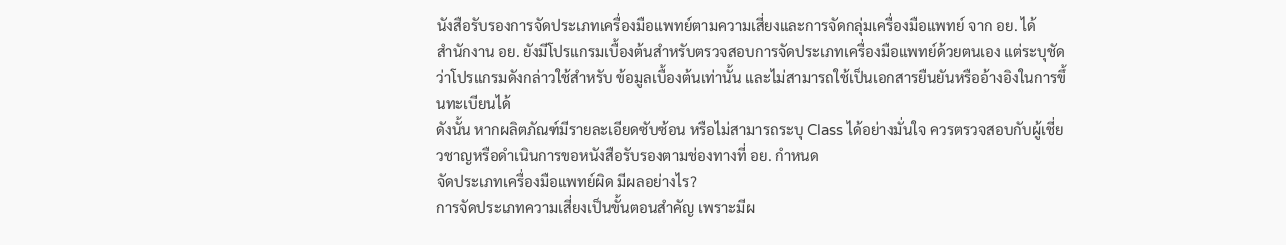นังสือรับรองการจัดประเภทเครื่องมือแพทย์ตามความเสี่ยงและการจัดกลุ่มเครื่องมือแพทย์ จาก อย. ได้
สำนักงาน อย. ยังมีโปรแกรมเบื้องต้นสำหรับตรวจสอบการจัดประเภทเครื่องมือแพทย์ด้วยตนเอง แต่ระบุชัดว่าโปรแกรมดังกล่าวใช้สำหรับ ข้อมูลเบื้องต้นเท่านั้น และไม่สามารถใช้เป็นเอกสารยืนยันหรืออ้างอิงในการขึ้นทะเบียนได้
ดังนั้น หากผลิตภัณฑ์มีรายละเอียดซับซ้อน หรือไม่สามารถระบุ Class ได้อย่างมั่นใจ ควรตรวจสอบกับผู้เชี่ยวชาญหรือดำเนินการขอหนังสือรับรองตามช่องทางที่ อย. กำหนด
จัดประเภทเครื่องมือแพทย์ผิด มีผลอย่างไร?
การจัดประเภทความเสี่ยงเป็นขั้นตอนสำคัญ เพราะมีผ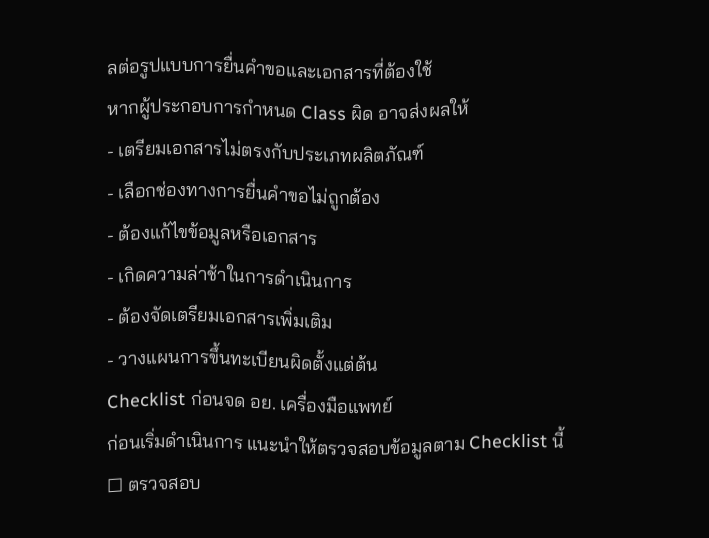ลต่อรูปแบบการยื่นคำขอและเอกสารที่ต้องใช้
หากผู้ประกอบการกำหนด Class ผิด อาจส่งผลให้
- เตรียมเอกสารไม่ตรงกับประเภทผลิตภัณฑ์
- เลือกช่องทางการยื่นคำขอไม่ถูกต้อง
- ต้องแก้ไขข้อมูลหรือเอกสาร
- เกิดความล่าช้าในการดำเนินการ
- ต้องจัดเตรียมเอกสารเพิ่มเติม
- วางแผนการขึ้นทะเบียนผิดตั้งแต่ต้น
Checklist ก่อนจด อย. เครื่องมือแพทย์
ก่อนเริ่มดำเนินการ แนะนำให้ตรวจสอบข้อมูลตาม Checklist นี้
☐ ตรวจสอบ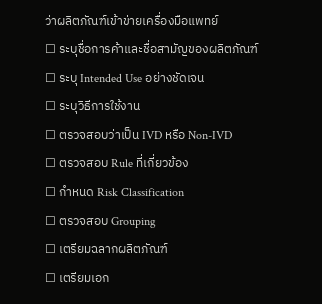ว่าผลิตภัณฑ์เข้าข่ายเครื่องมือแพทย์
☐ ระบุชื่อการค้าและชื่อสามัญของผลิตภัณฑ์
☐ ระบุ Intended Use อย่างชัดเจน
☐ ระบุวิธีการใช้งาน
☐ ตรวจสอบว่าเป็น IVD หรือ Non-IVD
☐ ตรวจสอบ Rule ที่เกี่ยวข้อง
☐ กำหนด Risk Classification
☐ ตรวจสอบ Grouping
☐ เตรียมฉลากผลิตภัณฑ์
☐ เตรียมเอก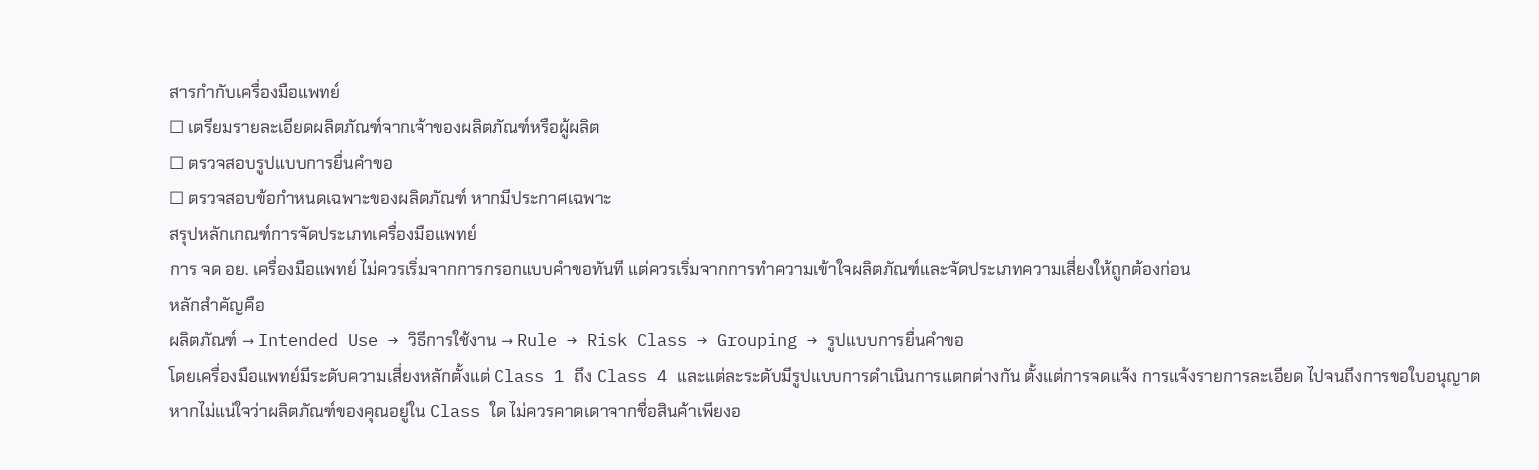สารกำกับเครื่องมือแพทย์
☐ เตรียมรายละเอียดผลิตภัณฑ์จากเจ้าของผลิตภัณฑ์หรือผู้ผลิต
☐ ตรวจสอบรูปแบบการยื่นคำขอ
☐ ตรวจสอบข้อกำหนดเฉพาะของผลิตภัณฑ์ หากมีประกาศเฉพาะ
สรุปหลักเกณฑ์การจัดประเภทเครื่องมือแพทย์
การ จด อย. เครื่องมือแพทย์ ไม่ควรเริ่มจากการกรอกแบบคำขอทันที แต่ควรเริ่มจากการทำความเข้าใจผลิตภัณฑ์และจัดประเภทความเสี่ยงให้ถูกต้องก่อน
หลักสำคัญคือ
ผลิตภัณฑ์ → Intended Use → วิธีการใช้งาน → Rule → Risk Class → Grouping → รูปแบบการยื่นคำขอ
โดยเครื่องมือแพทย์มีระดับความเสี่ยงหลักตั้งแต่ Class 1 ถึง Class 4 และแต่ละระดับมีรูปแบบการดำเนินการแตกต่างกัน ตั้งแต่การจดแจ้ง การแจ้งรายการละเอียด ไปจนถึงการขอใบอนุญาต
หากไม่แน่ใจว่าผลิตภัณฑ์ของคุณอยู่ใน Class ใด ไม่ควรคาดเดาจากชื่อสินค้าเพียงอ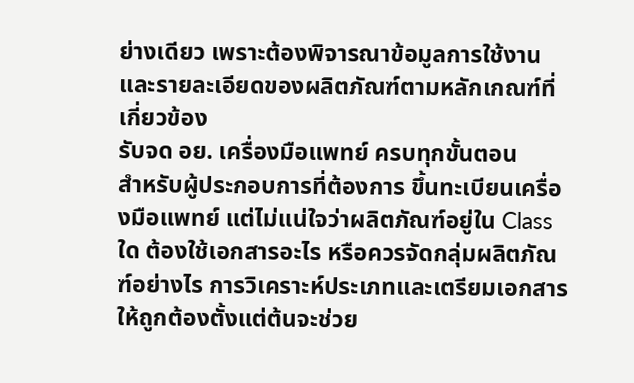ย่างเดียว เพราะต้องพิจารณาข้อมูลการใช้งานและรายละเอียดของผลิตภัณฑ์ตามหลักเกณฑ์ที่เกี่ยวข้อง
รับจด อย. เครื่องมือแพทย์ ครบทุกขั้นตอน
สำหรับผู้ประกอบการที่ต้องการ ขึ้นทะเบียนเครื่องมือแพทย์ แต่ไม่แน่ใจว่าผลิตภัณฑ์อยู่ใน Class ใด ต้องใช้เอกสารอะไร หรือควรจัดกลุ่มผลิตภัณฑ์อย่างไร การวิเคราะห์ประเภทและเตรียมเอกสารให้ถูกต้องตั้งแต่ต้นจะช่วย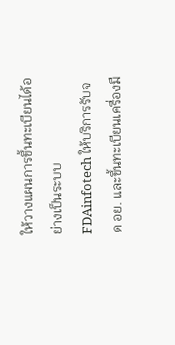ให้วางแผนการขึ้นทะเบียนได้อย่างเป็นระบบ
FDAinfotech ให้บริการรับจด อย. และขึ้นทะเบียนเครื่องมื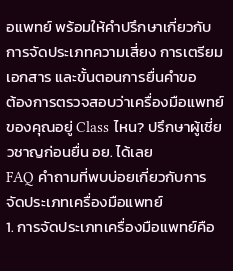อแพทย์ พร้อมให้คำปรึกษาเกี่ยวกับการจัดประเภทความเสี่ยง การเตรียมเอกสาร และขั้นตอนการยื่นคำขอ
ต้องการตรวจสอบว่าเครื่องมือแพทย์ของคุณอยู่ Class ไหน? ปรึกษาผู้เชี่ยวชาญก่อนยื่น อย. ได้เลย
FAQ คำถามที่พบบ่อยเกี่ยวกับการจัดประเภทเครื่องมือแพทย์
1. การจัดประเภทเครื่องมือแพทย์คือ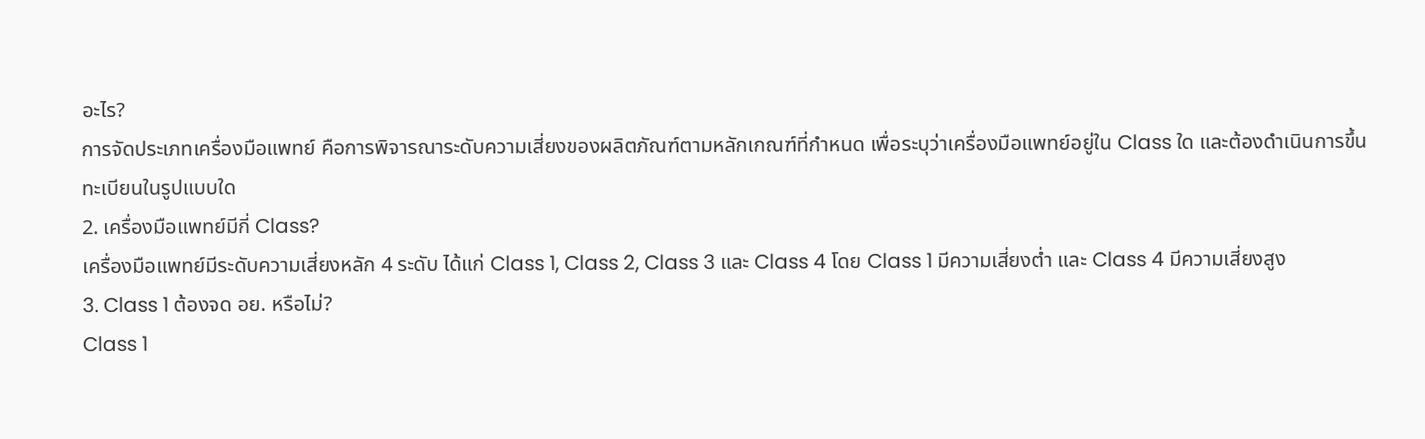อะไร?
การจัดประเภทเครื่องมือแพทย์ คือการพิจารณาระดับความเสี่ยงของผลิตภัณฑ์ตามหลักเกณฑ์ที่กำหนด เพื่อระบุว่าเครื่องมือแพทย์อยู่ใน Class ใด และต้องดำเนินการขึ้นทะเบียนในรูปแบบใด
2. เครื่องมือแพทย์มีกี่ Class?
เครื่องมือแพทย์มีระดับความเสี่ยงหลัก 4 ระดับ ได้แก่ Class 1, Class 2, Class 3 และ Class 4 โดย Class 1 มีความเสี่ยงต่ำ และ Class 4 มีความเสี่ยงสูง
3. Class 1 ต้องจด อย. หรือไม่?
Class 1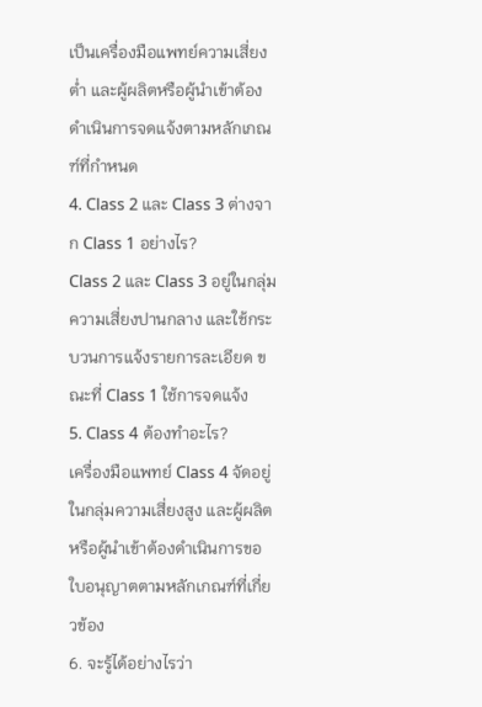เป็นเครื่องมือแพทย์ความเสี่ยงต่ำ และผู้ผลิตหรือผู้นำเข้าต้องดำเนินการจดแจ้งตามหลักเกณฑ์ที่กำหนด
4. Class 2 และ Class 3 ต่างจาก Class 1 อย่างไร?
Class 2 และ Class 3 อยู่ในกลุ่มความเสี่ยงปานกลาง และใช้กระบวนการแจ้งรายการละเอียด ขณะที่ Class 1 ใช้การจดแจ้ง
5. Class 4 ต้องทำอะไร?
เครื่องมือแพทย์ Class 4 จัดอยู่ในกลุ่มความเสี่ยงสูง และผู้ผลิตหรือผู้นำเข้าต้องดำเนินการขอใบอนุญาตตามหลักเกณฑ์ที่เกี่ยวข้อง
6. จะรู้ได้อย่างไรว่า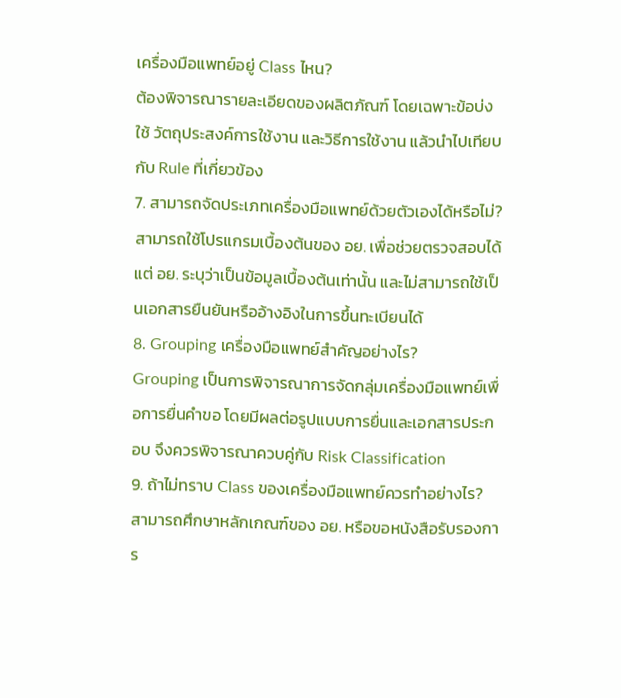เครื่องมือแพทย์อยู่ Class ไหน?
ต้องพิจารณารายละเอียดของผลิตภัณฑ์ โดยเฉพาะข้อบ่งใช้ วัตถุประสงค์การใช้งาน และวิธีการใช้งาน แล้วนำไปเทียบกับ Rule ที่เกี่ยวข้อง
7. สามารถจัดประเภทเครื่องมือแพทย์ด้วยตัวเองได้หรือไม่?
สามารถใช้โปรแกรมเบื้องต้นของ อย. เพื่อช่วยตรวจสอบได้ แต่ อย. ระบุว่าเป็นข้อมูลเบื้องต้นเท่านั้น และไม่สามารถใช้เป็นเอกสารยืนยันหรืออ้างอิงในการขึ้นทะเบียนได้
8. Grouping เครื่องมือแพทย์สำคัญอย่างไร?
Grouping เป็นการพิจารณาการจัดกลุ่มเครื่องมือแพทย์เพื่อการยื่นคำขอ โดยมีผลต่อรูปแบบการยื่นและเอกสารประกอบ จึงควรพิจารณาควบคู่กับ Risk Classification
9. ถ้าไม่ทราบ Class ของเครื่องมือแพทย์ควรทำอย่างไร?
สามารถศึกษาหลักเกณฑ์ของ อย. หรือขอหนังสือรับรองการ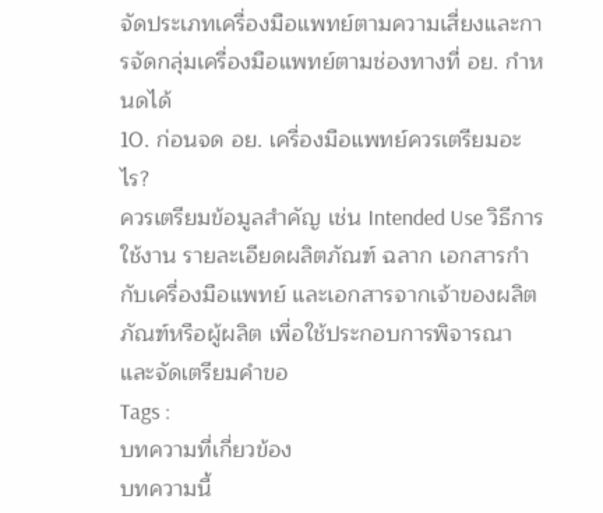จัดประเภทเครื่องมือแพทย์ตามความเสี่ยงและการจัดกลุ่มเครื่องมือแพทย์ตามช่องทางที่ อย. กำหนดได้
10. ก่อนจด อย. เครื่องมือแพทย์ควรเตรียมอะไร?
ควรเตรียมข้อมูลสำคัญ เช่น Intended Use วิธีการใช้งาน รายละเอียดผลิตภัณฑ์ ฉลาก เอกสารกำกับเครื่องมือแพทย์ และเอกสารจากเจ้าของผลิตภัณฑ์หรือผู้ผลิต เพื่อใช้ประกอบการพิจารณาและจัดเตรียมคำขอ
Tags :
บทความที่เกี่ยวข้อง
บทความนี้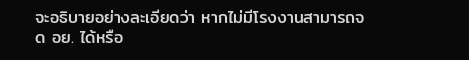จะอธิบายอย่างละเอียดว่า หากไม่มีโรงงานสามารถจด อย. ได้หรือ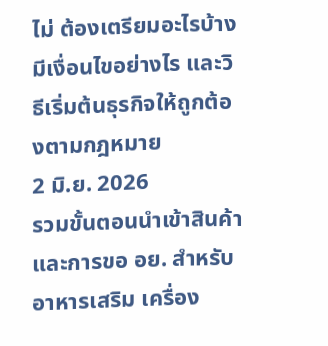ไม่ ต้องเตรียมอะไรบ้าง มีเงื่อนไขอย่างไร และวิธีเริ่มต้นธุรกิจให้ถูกต้องตามกฎหมาย
2 มิ.ย. 2026
รวมขั้นตอนนำเข้าสินค้าและการขอ อย. สำหรับอาหารเสริม เครื่อง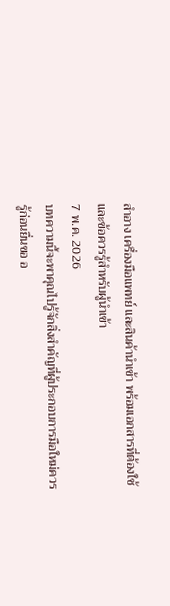สำอาง เครื่องมือแพทย์ และสินค้านำเข้า พร้อมเอกสารที่ต้องใช้และข้อควรรู้สำหรับผู้นำเข้า
7 พ.ค. 2026
บทความนี้จะพาคุณไปรู้จักสิ่งสำคัญที่ผู้ประกอบการมือใหม่ควรรู้ก่อนยื่นขอ อ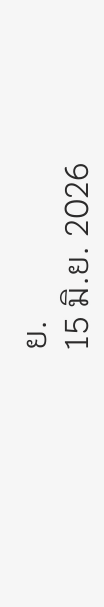ย.
15 มิ.ย. 2026